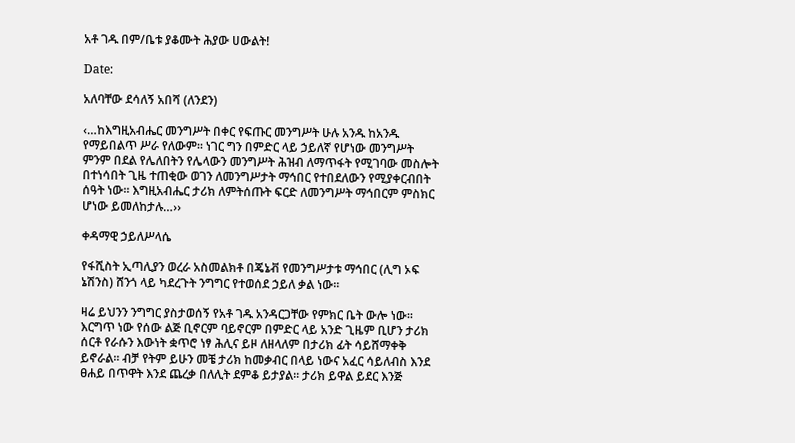አቶ ገዱ በም/ቤቱ ያቆሙት ሕያው ሀውልት!

Date:

አለባቸው ደሳለኝ አበሻ (ለንደን)

‹…ከእግዚአብሔር መንግሥት በቀር የፍጡር መንግሥት ሁሉ አንዱ ከአንዱ የማይበልጥ ሥራ የለውም፡፡ ነገር ግን በምድር ላይ ኃይለኛ የሆነው መንግሥት ምንም በደል የሌለበትን የሌላውን መንግሥት ሕዝብ ለማጥፋት የሚገባው መስሎት በተነሳበት ጊዜ ተጠቂው ወገን ለመንግሥታት ማኅበር የተበደለውን የሚያቀርብበት ሰዓት ነው፡፡ እግዚአብሔር ታሪክ ለምትሰጡት ፍርድ ለመንግሥት ማኅበርም ምስክር ሆነው ይመለከታሉ…››

ቀዳማዊ ኃይለሥላሴ

የፋሺስት ኢጣሊያን ወረራ አስመልክቶ በጄኔቭ የመንግሥታቱ ማኅበር (ሊግ ኦፍ ኔሽንስ) ሸንጎ ላይ ካደረጉት ንግግር የተወሰደ ኃይለ ቃል ነው፡፡

ዛሬ ይህንን ንግግር ያስታወሰኝ የአቶ ገዱ አንዳርጋቸው የምክር ቤት ውሎ ነው፡፡ እርግጥ ነው የሰው ልጅ ቢኖርም ባይኖርም በምድር ላይ አንድ ጊዜም ቢሆን ታሪክ ሰርቶ የራሱን እውነት ቋጥሮ ነፃ ሕሊና ይዞ ለዘላለም በታሪክ ፊት ሳይሸማቀቅ ይኖራል፡፡ ብቻ የትም ይሁን መቼ ታሪክ ከመቃብር በላይ ነውና አፈር ሳይለብስ እንደ ፀሐይ በጥዋት እንደ ጨረቃ በለሊት ደምቆ ይታያል፡፡ ታሪክ ይዋል ይደር እንጅ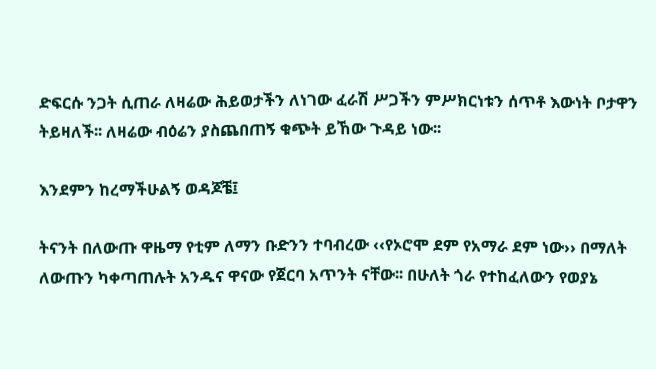ድፍርሱ ንጋት ሲጠራ ለዛሬው ሕይወታችን ለነገው ፈራሽ ሥጋችን ምሥክርነቱን ሰጥቶ እውነት ቦታዋን ትይዛለች፡፡ ለዛሬው ብዕሬን ያስጨበጠኝ ቁጭት ይኸው ጉዳይ ነው፡፡

እንደምን ከረማችሁልኝ ወዳጆቼ፤

ትናንት በለውጡ ዋዜማ የቲም ለማን ቡድንን ተባብረው ‹‹የኦሮሞ ደም የአማራ ደም ነው›› በማለት ለውጡን ካቀጣጠሉት አንዱና ዋናው የጀርባ አጥንት ናቸው፡፡ በሁለት ጎራ የተከፈለውን የወያኔ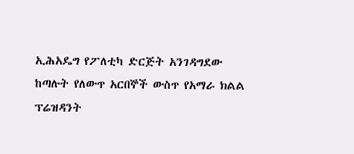ኢሕአዴግ የፖለቲካ ድርጅት አንገዳግደው ከጣሉት የለውጥ አርበኞች ውስጥ የአማራ ክልል ፕሬዝዳንት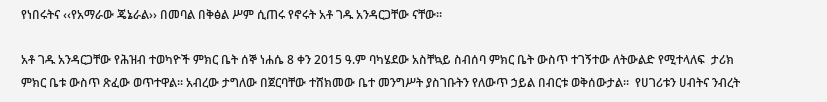የነበሩትና ‹‹የአማራው ጄኔራል›› በመባል በቅፅል ሥም ሲጠሩ የኖሩት አቶ ገዱ አንዳርጋቸው ናቸው፡፡

አቶ ገዱ አንዳርጋቸው የሕዝብ ተወካዮች ምክር ቤት ሰኞ ነሐሴ 8 ቀን 2015 ዓ.ም ባካሄደው አስቸኳይ ስብሰባ ምክር ቤት ውስጥ ተገኝተው ለትውልድ የሚተላለፍ  ታሪክ ምክር ቤቱ ውስጥ ጽፈው ወጥተዋል፡፡ አብረው ታግለው በጀርባቸው ተሸክመው ቤተ መንግሥት ያስገቡትን የለውጥ ኃይል በብርቱ ወቅሰውታል፡፡  የሀገሪቱን ሀብትና ንብረት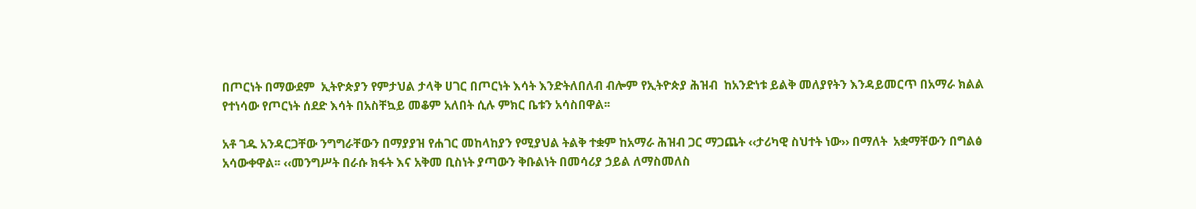በጦርነት በማውደም  ኢትዮጵያን የምታህል ታላቅ ሀገር በጦርነት እሳት እንድትለበለብ ብሎም የኢትዮጵያ ሕዝብ  ከአንድነቱ ይልቅ መለያየትን እንዳይመርጥ በአማራ ክልል የተነሳው የጦርነት ሰደድ እሳት በአስቸኳይ መቆም አለበት ሲሉ ምክር ቤቱን አሳስበዋል፡፡

አቶ ገዱ አንዳርጋቸው ንግግራቸውን በማያያዝ የሐገር መከላከያን የሚያህል ትልቅ ተቋም ከአማራ ሕዝብ ጋር ማጋጨት ‹‹ታሪካዊ ስህተት ነው›› በማለት  አቋማቸውን በግልፅ አሳውቀዋል፡፡ ‹‹መንግሥት በራሱ ክፋት እና አቅመ ቢስነት ያጣውን ቅቡልነት በመሳሪያ ኃይል ለማስመለስ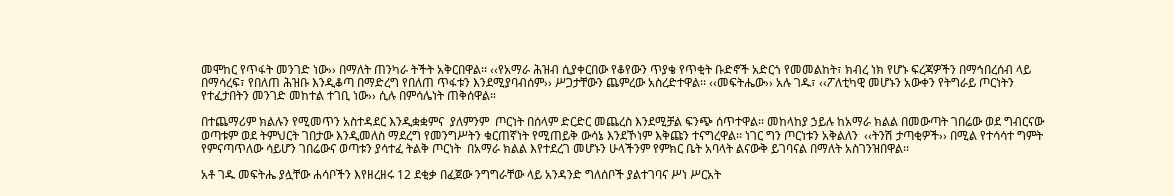መሞከር የጥፋት መንገድ ነው›› በማለት ጠንካራ ትችት አቅርበዋል፡፡ ‹‹የአማራ ሕዝብ ሲያቀርበው የቆየውን ጥያቄ የጥቂት ቡድኖች አድርጎ የመመልከት፣ ክብረ ነክ የሆኑ ፍረጃዎችን በማኅበረሰብ ላይ በማሳረፍ፣ የበለጠ ሕዝቡ እንዲቆጣ በማድረግ የበለጠ ጥፋቱን እንደሚያባብሰም›› ሥጋታቸውን ጨምረው አስረድተዋል፡፡ ‹‹መፍትሔው›› አሉ ገዱ፣ ‹‹ፖለቲካዊ መሆኑን አውቀን የትግራይ ጦርነትን የተፈታበትን መንገድ መከተል ተገቢ ነው›› ሲሉ በምሳሌነት ጠቅሰዋል።

በተጨማሪም ክልሉን የሚመጥን አስተዳደር እንዲቋቋምና  ያለምንም  ጦርነት በሰላም ድርድር መጨረስ እንደሚቻል ፍንጭ ሰጥተዋል፡፡ መከላከያ ኃይሉ ከአማራ ክልል በመውጣት ገበሬው ወደ ግብርናው  ወጣቱም ወደ ትምህርት ገበታው እንዲመለስ ማደረግ የመንግሥትን ቁርጠኛነት የሚጠይቅ ውሳኔ እንደኾነም እቅጩን ተናግረዋል፡፡ ነገር ግን ጦርነቱን አቅልለን  ‹‹ትንሽ ታጣቂዎች›› በሚል የተሳሳተ ግምት የምናጣጥለው ሳይሆን ገበሬውና ወጣቱን ያሳተፈ ትልቅ ጦርነት  በአማራ ክልል እየተደረገ መሆኑን ሁላችንም የምክር ቤት አባላት ልናውቅ ይገባናል በማለት አስገንዝበዋል፡፡

አቶ ገዱ መፍትሔ ያሏቸው ሐሳቦችን እየዘረዘሩ 12 ደቂቃ በፈጀው ንግግራቸው ላይ አንዳንድ ግለሰቦች ያልተገባና ሥነ ሥርአት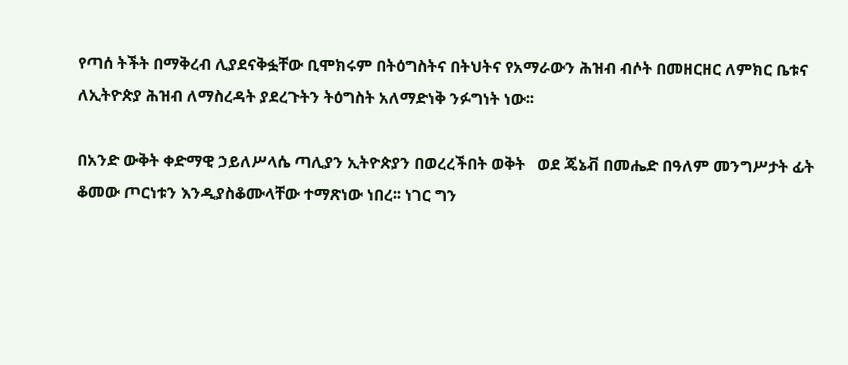የጣሰ ትችት በማቅረብ ሊያደናቅፏቸው ቢሞክሩም በትዕግስትና በትህትና የአማራውን ሕዝብ ብሶት በመዘርዘር ለምክር ቤቱና ለኢትዮጵያ ሕዝብ ለማስረዳት ያደረጉትን ትዕግስት አለማድነቅ ንፉግነት ነው፡፡

በአንድ ውቅት ቀድማዊ ኃይለሥላሴ ጣሊያን ኢትዮጵያን በወረረችበት ወቅት   ወደ ጄኔቭ በመሔድ በዓለም መንግሥታት ፊት ቆመው ጦርነቱን እንዲያስቆሙላቸው ተማጽነው ነበረ፡፡ ነገር ግን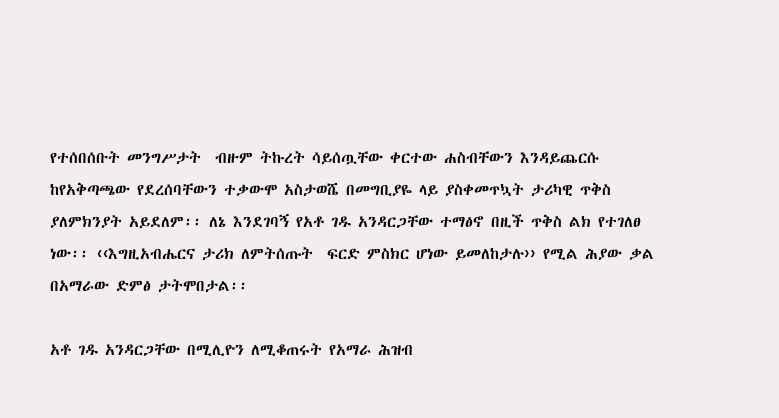የተሰበሰቡት መንግሥታት  ብዙም ትኩረት ሳይሰጧቸው ቀርተው ሐስብቸውን እንዳይጨርሱ ከየአቅጣጫው የደረሰባቸውን ተቃውሞ አስታወሼ በመግቢያዬ ላይ ያስቀመጥኳት ታሪካዊ ጥቅስ  ያለምክንያት አይደለም፡፡ ለኔ እንደገባኝ የአቶ ገዱ አንዳርጋቸው ተማፅኖ በዚች ጥቅስ ልክ የተገለፀ ነው፡፡ ‹‹እግዚአብሔርና ታሪክ ለምትሰጡት  ፍርድ ምስክር ሆነው ይመለከታሉ›› የሚል ሕያው ቃል በአማራው ድምፅ ታትሞበታል፡፡

አቶ ገዱ አንዳርጋቸው በሚሊዮን ለሚቆጠሩት የአማራ ሕዝብ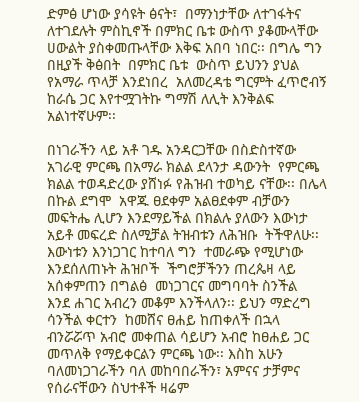ድምፅ ሆነው ያሳዩት ፅናት፣  በማንነታቸው ለተገፋትና ለተገደሉት ምስኪኖች በምክር ቤቱ ውስጥ ያቆሙላቸው ሀውልት ያስቀመጡላቸው እቅፍ አበባ ነበር፡፡ በግሌ ግን በዚያች ቅፅበት  በምክር ቤቱ  ውስጥ ይህንን ያህል የአማራ ጥላቻ እንደነበረ  አለመረዳቴ ግርምት ፈጥሮብኝ  ከራሴ ጋር እየተሟገትኩ ግማሽ ለሊት እንቅልፍ አልነተኛሁም፡፡

በነገራችን ላይ አቶ ገዱ አንዳርጋቸው በስድስተኛው አገራዊ ምርጫ በአማራ ክልል ደላንታ ዳውንት  የምርጫ ክልል ተወዳድረው ያሸነፉ የሕዝብ ተወካይ ናቸው፡፡ በሌላ በኩል ደግሞ  አዋጁ ፀደቀም አልፀደቀም ብቻውን መፍትሔ ሊሆን እንደማይችል በክልሉ ያለውን እውነታ አይቶ መፍረድ ስለሚቻል ትዝብቱን ለሕዝቡ  ትችዋለሁ፡፡ እውነቱን እንነጋገር ከተባለ ግን  ተመራጭ የሚሆነው  እንደሰለጠኑት ሕዝቦች  ችግሮቻችንን ጠረጴዛ ላይ አሰቀምጠን በግልፅ  መነጋገርና መግባባት ስንችል  እንደ ሐገር አብረን መቆም እንችላለን፡፡ ይህን ማድረግ ሳንችል ቀርተን  ከመሸና ፀሐይ ከጠቀለች በኋላ ብንሯሯጥ አብሮ መቀጠል ሳይሆን አብሮ ከፀሐይ ጋር መጥለቅ የማይቀርልን ምርጫ ነው፡፡ እስከ አሁን ባለመነጋገራችን ባለ መከባበራችን፣ አምናና ታቻምና የሰራናቸውን ስህተቶች ዛሬም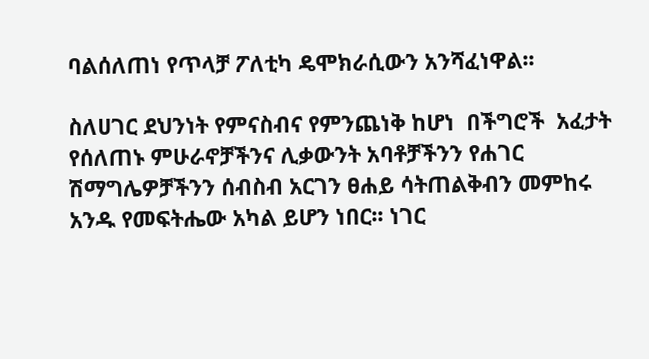ባልሰለጠነ የጥላቻ ፖለቲካ ዴሞክራሲውን አንሻፈነዋል፡፡

ስለሀገር ደህንነት የምናስብና የምንጨነቅ ከሆነ  በችግሮች  አፈታት የሰለጠኑ ምሁራኖቻችንና ሊቃውንት አባቶቻችንን የሐገር ሽማግሌዎቻችንን ሰብስብ አርገን ፀሐይ ሳትጠልቅብን መምከሩ  አንዱ የመፍትሔው አካል ይሆን ነበር፡፡ ነገር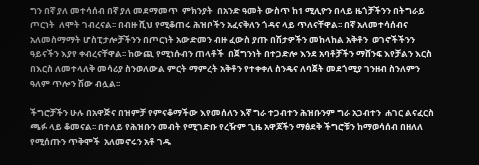ግን በኛ ያለ መተሳሰብ በኛ ያለ መደማመጥ  ምክንያት  በአንድ ዓመት ውስጥ ከ1 ሚሊዮን በላይ ዜጎቻችንን በትግራይ ጦርነት  ለሞት ገብረናል፡፡ በብዙ ሺህ የሚቆጠሩ ሕዝቦችን አፈናቅለን ጎዳና ላይ ጥለናቸዋል፡፡ በኛ አለመተሳሰብና አለመስማማት ሆስፒታሎቻችንን በጦርነት አውድመን ብዙ ፈውስ ያጡ በሽታዎችን መከላከል አቅቶን  ወገኖችችንን ዓይናችን እያየ ቀብረናቸዋል፡፡ ከውጪ የሚነሱብን ጠላቶች  በጀግንነት በተጋድሎ እንደ አባቶቻችን ማሸንፍ እየቻልን እርስ በእርስ ለመተላለቅ መሳሪያ ስንወለውል ምርት ማምረት አቅቶን የተቀቀለ ስንዴና ለባጀት መደጎሚያ ገንዘብ ስንለምን ዓለም ጥሎን ሽው ብሏል፡፡

ችግሮቻችን ሁሉ በአዋጅና በዝምቻ የምናቆማችው እየመሰለን እኛ ግራ ተጋብተን ሕዝቡንም ግራ አጋብተን  ሐገር ልናፈርስ  ጫፉ ላይ ቆመናል፡፡ በተለይ የሕዝቡን መብት የሚገድቡ የረዥም ጊዜ አዋጆችን ማፅደቅ ችግሮቹን ከማወሳሰብ በዘለለ የሚሰጡን ጥቅሞች  አለመኖሩን አቶ ገዱ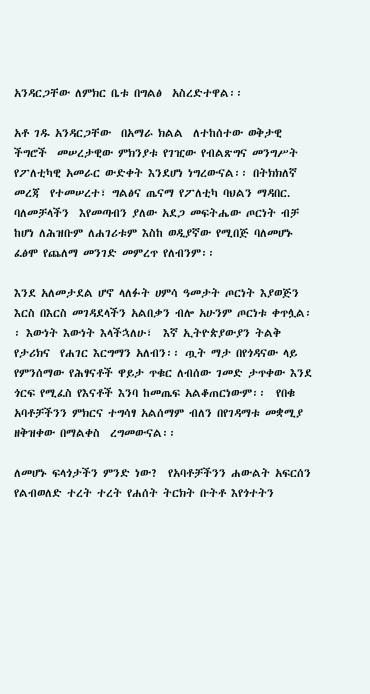አንዳርጋቸው ለምክር ቤቱ በግልፅ  አስረድተዋል፡፡

አቶ ገዱ አንዳርጋቸው  በአማራ ክልል  ለተከሰተው ወቅታዊ ችግሮች  መሠረታዊው ምክንያቱ የገዢው የብልጽግና መንግሥት የፖለቲካዊ አመራር ውድቀት እንደሆነ ነግረውናል፡፡ በትክክለኛ መረጃ  የተመሠረተ፣ ግልፅና ጤናማ የፖለቲካ ባህልን ማዳበር. ባለመቻላችን  እየመጣብን ያለው አደጋ መፍትሔው ጦርነት ብቻ ከሆነ ለሕዝቡም ለሐገሪቱም እስከ ወዲያኛው የሚበጅ ባለመሆኑ ፈፅሞ የጨለማ መንገድ መምረጥ የለብንም፡፡

እንደ አለመታደል ሆኖ ላለፉት ሀምሳ ዓመታት ጦርነት እያወጅን  እርስ በእርስ መገዳደላችን አልበቃን ብሎ አሁንም ጦርነቱ ቀጥሏል፡፡ እውነት እውነት እላችኋለሁ፣  እኛ ኢትዮጵያውያን ትልቅ የታሪክና  የሐገር እርግማን አለብን፡፡ ጧት ማታ በየጎዳናው ላይ የምንሰማው የሕፃናቶች ዋይታ ጥቁር ለብሰው ገመድ ታጥቀው እንደ ጎርፍ የሚፈስ የእናቶች እንባ ከመጤፍ አልቆጠርነውም፡፡  የበቁ አባቶቻችንን ምክርና ተግሳፃ አልሰማም ብለን በየገዳማቱ መቋሚያ ዘቅዝቀው በማልቀስ  ረግመውናል፡፡

ለመሆኑ ፍላጎታችን ምንድ ነው?  የአባቶቻችንን ሐውልት አፍርሰን የልብወለድ ተረት ተረት የሐሰት ትርክት ቡትቶ እየጎተትን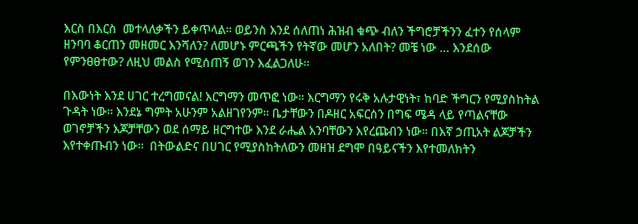እርስ በእርስ  መተላለቃችን ይቀጥላል፡፡ ወይንስ እንደ ሰለጠነ ሕዝብ ቁጭ ብለን ችግሮቻችንን ፈተን የሰላም ዘንባባ ቆርጠን መዘመር እንሻለን? ለመሆኑ ምርጫችን የትኛው መሆን አለበት? መቼ ነው … እንደሰው የምንፀፀተው? ለዚህ መልስ የሚሰጠኝ ወገን እፈልጋለሁ፡፡

በእውነት እንደ ሀገር ተረግመናል! እርግማን መጥፎ ነው፡፡ እርግማን የሩቅ አሉታዊነት፣ ከባድ ችግርን የሚያስከትል ጉዳት ነው፡፡ እንደኔ ግምት አሁንም አልዘገየንም፡፡ ቤታቸውን በዶዘር አፍርሰን በግፍ ሜዳ ላይ የጣልናቸው ወገኖቻችን እጆቻቸውን ወደ ሰማይ ዘርግተው እንደ ራሔል እንባቸውን እየረጩብን ነው፡፡ በእኛ ኃጢአት ልጆቻችን እየተቀጡብን ነው፡፡  በትውልድና በሀገር የሚያስከትለውን መዘዝ ደግሞ በዓይናችን እየተመለክትን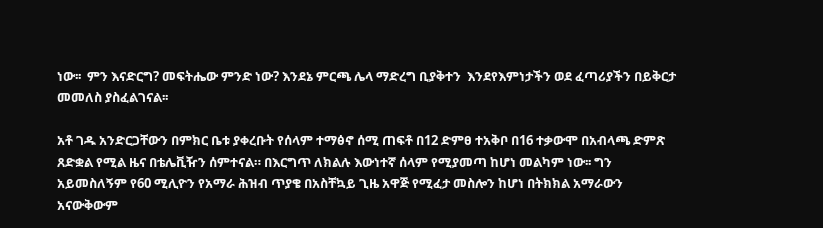ነው፡፡  ምን እናድርግ? መፍትሔው ምንድ ነው? እንደኔ ምርጫ ሌላ ማድረግ ቢያቅተን  እንደየእምነታችን ወደ ፈጣሪያችን በይቅርታ መመለስ ያስፈልገናል፡፡

አቶ ገዱ አንድርጋቸውን በምክር ቤቱ ያቀረቡት የሰላም ተማፅኖ ሰሚ ጠፍቶ በ12 ድምፀ ተአቅቦ በ16 ተቃውሞ በአብላጫ ድምጽ ጸድቋል የሚል ዜና በቴሌቪዥን ሰምተናል። በእርግጥ ለክልሉ እውነተኛ ሰላም የሚያመጣ ከሆነ መልካም ነው፡፡ ግን አይመስለኝም የ60 ሚሊዮን የአማራ ሕዝብ ጥያቄ በአስቸኳይ ጊዜ አዋጅ የሚፈታ መስሎን ከሆነ በትክክል አማራውን አናውቅውም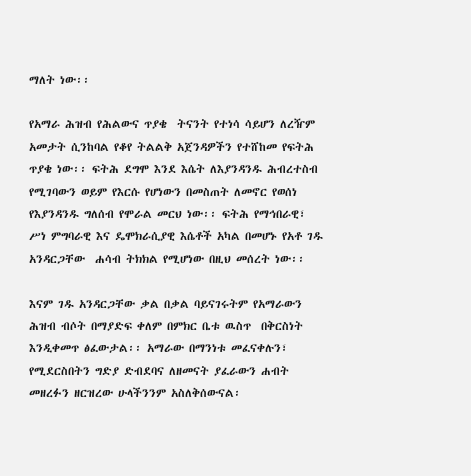ማለት ነው፡፡

የአማራ ሕዝብ የሕልውና ጥያቄ  ትናንት የተነሳ ሳይሆን ለረዥም አመታት ሲንከባል የቆየ ትልልቅ አጀንዳዎችን የተሸከመ የፍትሕ ጥያቄ ነው፡፡ ፍትሕ ደግሞ እንደ እሴት ለእያንዳንዱ ሕብረተስብ የሚገባውን ወይም የእርሱ የሆነውን በመስጠት ለመኖር የወሰነ የእያንዳንዱ ግለሰብ የሞራል መርህ ነው፡፡ ፍትሕ የማኅበራዊ፣ ሥነ ምግባራዊ እና ዴሞክራሲያዊ እሴቶች አካል በመሆኑ የአቶ ገዱ አንዳርጋቸው  ሐሳብ ትክክል የሚሆነው በዚህ መሰረት ነው፡፡

እናም ገዱ አንዳርጋቸው ቃል በቃል ባይናገሩትም የአማራውን ሕዝብ ብሶት በማያድፍ ቀለም በምክር ቤቱ ዉስጥ  በቅርስነት እንዲቀመጥ ፅፈውታል፡፡ አማራው በማንነቱ መፈናቀሉን፣  የሚደርስበትን ግድያ ድብደባና ለዘመናት ያፈራውን ሐብት መዘረፉን ዘርዝረው ሁላችንንም አስለቅሰውናል፡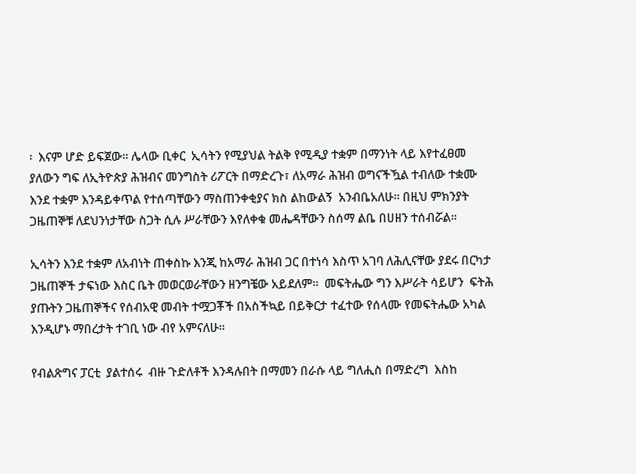፡  እናም ሆድ ይፍጀው፡፡ ሌላው ቢቀር  ኢሳትን የሚያህል ትልቅ የሚዲያ ተቋም በማንነት ላይ እየተፈፀመ ያለውን ግፍ ለኢትዮጵያ ሕዝብና መንግስት ሪፖርት በማድረጉ፣ ለአማራ ሕዝብ ወግናችዃል ተብለው ተቋሙ እንደ ተቋም እንዳይቀጥል የተሰጣቸውን ማስጠንቀቂያና ክስ ልከውልኝ  አንብቤአለሁ፡፡ በዚህ ምክንያት ጋዜጠኞቹ ለደህንነታቸው ስጋት ሲሉ ሥራቸውን እየለቀቁ መሔዳቸውን ስሰማ ልቤ በሀዘን ተሰብሯል፡፡

ኢሳትን እንደ ተቋም ለአብነት ጠቀስኩ እንጂ ከአማራ ሕዝብ ጋር በተነሳ እስጥ አገባ ለሕሊናቸው ያደሩ በርካታ ጋዜጠኞች ታፍነው እስር ቤት መወርወራቸውን ዘንግቼው አይደለም፡፡  መፍትሔው ግን እሥራት ሳይሆን  ፍትሕ ያጡትን ጋዜጠኞችና የሰብአዊ መብት ተሟጋቾች በአስችኳይ በይቅርታ ተፈተው የሰላሙ የመፍትሔው አካል እንዲሆኑ ማበረታት ተገቢ ነው ብየ አምናለሁ፡፡

የብልጽግና ፓርቲ  ያልተሰሩ  ብዙ ጉድለቶች እንዳሉበት በማመን በራሱ ላይ ግለሒስ በማድረግ  እስከ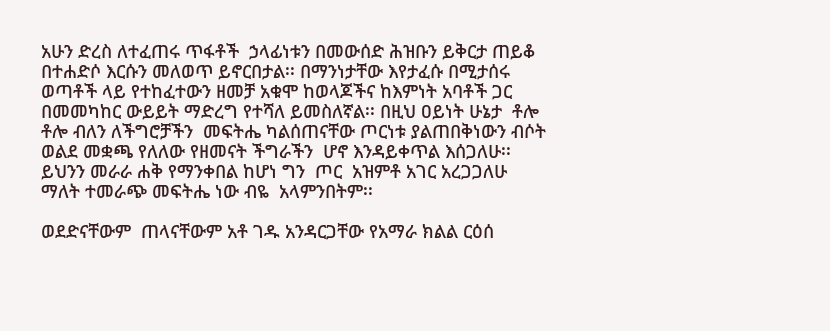አሁን ድረስ ለተፈጠሩ ጥፋቶች  ኃላፊነቱን በመውሰድ ሕዝቡን ይቅርታ ጠይቆ  በተሐድሶ እርሱን መለወጥ ይኖርበታል፡፡ በማንነታቸው እየታፈሱ በሚታሰሩ ወጣቶች ላይ የተከፈተውን ዘመቻ አቁሞ ከወላጆችና ከእምነት አባቶች ጋር በመመካከር ውይይት ማድረግ የተሻለ ይመስለኛል፡፡ በዚህ ዐይነት ሁኔታ  ቶሎ ቶሎ ብለን ለችግሮቻችን  መፍትሔ ካልሰጠናቸው ጦርነቱ ያልጠበቅነውን ብሶት ወልደ መቋጫ የለለው የዘመናት ችግራችን  ሆኖ እንዳይቀጥል እሰጋለሁ፡፡ ይህንን መራራ ሐቅ የማንቀበል ከሆነ ግን  ጦር  አዝምቶ አገር አረጋጋለሁ ማለት ተመራጭ መፍትሔ ነው ብዬ  አላምንበትም፡፡

ወደድናቸውም  ጠላናቸውም አቶ ገዱ አንዳርጋቸው የአማራ ክልል ርዕሰ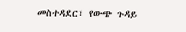መስተዳደር፣ የውጭ ጉዳይ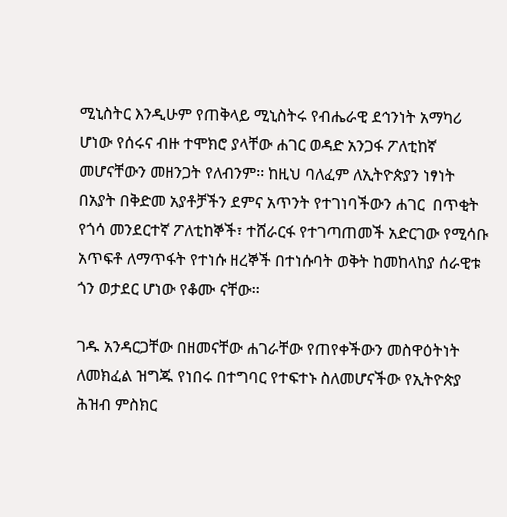ሚኒስትር እንዲሁም የጠቅላይ ሚኒስትሩ የብሔራዊ ደኅንነት አማካሪ ሆነው የሰሩና ብዙ ተሞክሮ ያላቸው ሐገር ወዳድ አንጋፋ ፖለቲከኛ መሆናቸውን መዘንጋት የለብንም፡፡ ከዚህ ባለፈም ለኢትዮጵያን ነፃነት  በአያት በቅድመ አያቶቻችን ደምና አጥንት የተገነባችውን ሐገር  በጥቂት የጎሳ መንደርተኛ ፖለቲከኞች፣ ተሸራርፋ የተገጣጠመች አድርገው የሚሳቡ አጥፍቶ ለማጥፋት የተነሱ ዘረኞች በተነሱባት ወቅት ከመከላከያ ሰራዊቱ ጎን ወታደር ሆነው የቆሙ ናቸው፡፡

ገዱ አንዳርጋቸው በዘመናቸው ሐገራቸው የጠየቀችውን መስዋዕትነት ለመክፈል ዝግጁ የነበሩ በተግባር የተፍተኑ ስለመሆናችው የኢትዮጵያ ሕዝብ ምስክር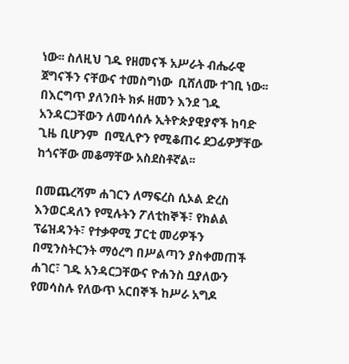ነው፡፡ ስለዚህ ገዱ የዘመናች አሥራት ብሔራዊ ጀግናችን ናቸውና ተመስግነው  ቢሸለሙ ተገቢ ነው፡፡ በእርግጥ ያለንበት ክፉ ዘመን እንደ ገዱ አንዳርጋቸውን ለመሳሰሉ ኢትዮጵያዊያኖች ከባድ ጊዜ ቢሆንም  በሚሊዮን የሚቆጠሩ ደጋፊዎቻቸው  ከጎናቸው መቆማቸው አስደስቶኛል፡፡

በመጨረሻም ሐገርን ለማፍረስ ሲኦል ድረስ እንወርዳለን የሚሉትን ፖለቲከኞች፣ የክልል ፕሬዝዳንት፣ የተቃዋሚ ፓርቲ መሪዎችን በሚንስትርንት ማዕረግ በሥልጣን ያስቀመጠች ሐገር፣ ገዱ አንዳርጋቸውና ዮሐንስ ቧያለውን የመሳስሉ የለውጥ አርበኞች ከሥራ አግዶ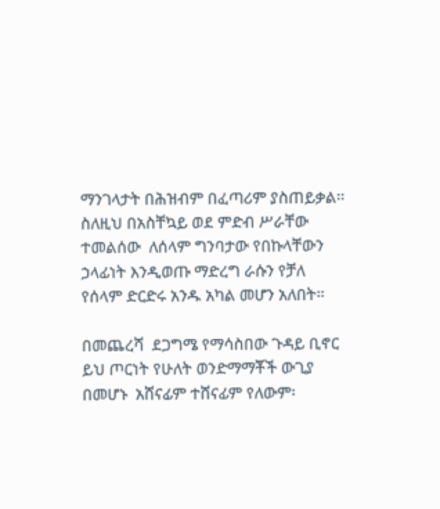ማንገላታት በሕዝብም በፈጣሪም ያስጠይቃል፡፡ ስለዚህ በአስቸኳይ ወደ ምድብ ሥራቸው ተመልሰው  ለሰላም ግንባታው የበኩላቸውን ኃላፊነት እንዲወጡ ማድረግ ራሱን የቻለ የሰላም ድርድሩ አንዱ አካል መሆን አለበት፡፡

በመጨረሻ  ደጋግሜ የማሳስበው ጉዳይ ቢኖር ይህ ጦርነት የሁለት ወንድማማቾች ውጊያ በመሆኑ  አሸናፊም ተሸናፊም የለውም፡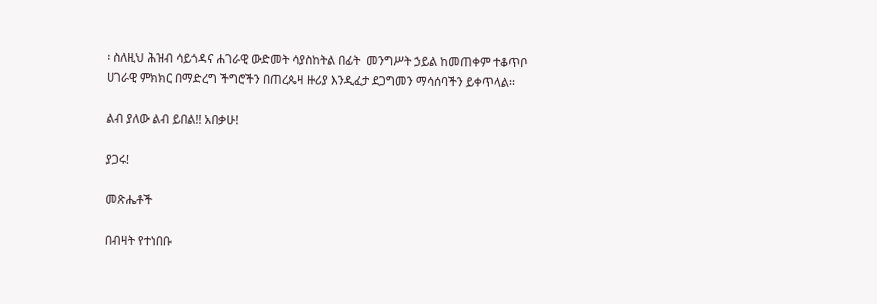፡ ስለዚህ ሕዝብ ሳይጎዳና ሐገራዊ ውድመት ሳያስከትል በፊት  መንግሥት ኃይል ከመጠቀም ተቆጥቦ  ሀገራዊ ምክክር በማድረግ ችግሮችን በጠረጴዛ ዙሪያ እንዲፈታ ደጋግመን ማሳሰባችን ይቀጥላል፡፡

ልብ ያለው ልብ ይበል!! አበቃሁ!

ያጋሩ!

መጽሔቶች

በብዛት የተነበቡ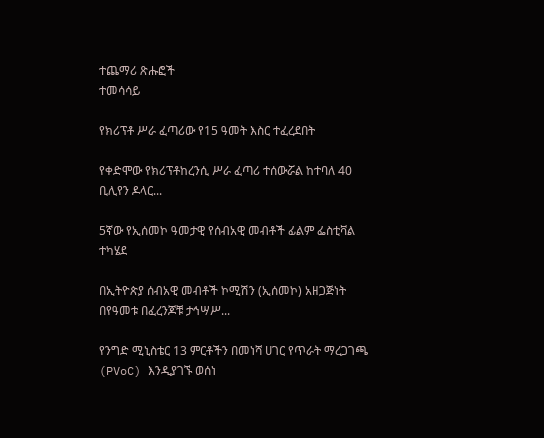ተጨማሪ ጽሑፎች
ተመሳሳይ

የክሪፕቶ ሥራ ፈጣሪው የ15 ዓመት እስር ተፈረደበት

የቀድሞው የክሪፕቶከረንሲ ሥራ ፈጣሪ ተሰውሯል ከተባለ 40 ቢሊየን ዶላር...

5ኛው የኢሰመኮ ዓመታዊ የሰብአዊ መብቶች ፊልም ፌስቲቫል ተካሄደ

በኢትዮጵያ ሰብአዊ መብቶች ኮሚሽን (ኢሰመኮ) አዘጋጅነት በየዓመቱ በፈረንጆቹ ታኅሣሥ...

የንግድ ሚኒስቴር 13 ምርቶችን በመነሻ ሀገር የጥራት ማረጋገጫ (PVoC) እንዲያገኙ ወሰነ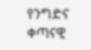የንግድና ቀጣናዊ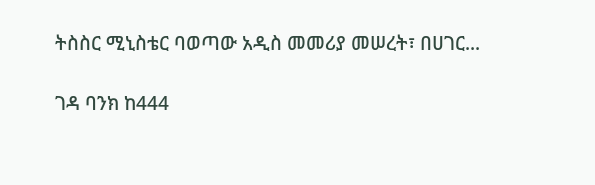ትስስር ሚኒስቴር ባወጣው አዲስ መመሪያ መሠረት፣ በሀገር...

ገዳ ባንክ ከ444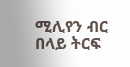ሚሊየን ብር በላይ ትርፍ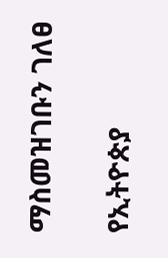ማስመዝገቡን ገለፀ

የኢትዮጵያ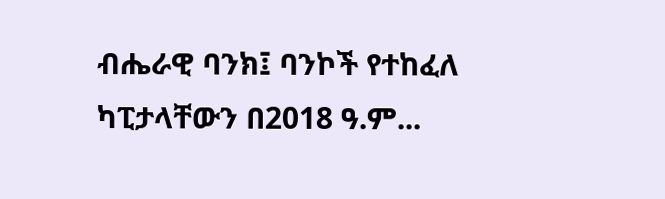ብሔራዊ ባንክ፤ ባንኮች የተከፈለ ካፒታላቸውን በ2018 ዓ.ም...